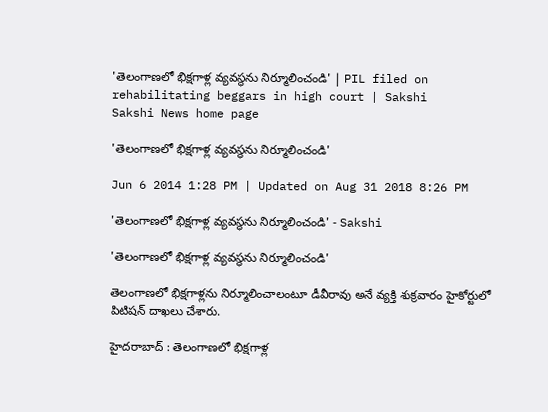'తెలంగాణలో భిక్షగాళ్ల వ్యవస్థను నిర్మూలించండి' | PIL filed on rehabilitating beggars in high court | Sakshi
Sakshi News home page

'తెలంగాణలో భిక్షగాళ్ల వ్యవస్థను నిర్మూలించండి'

Jun 6 2014 1:28 PM | Updated on Aug 31 2018 8:26 PM

'తెలంగాణలో భిక్షగాళ్ల వ్యవస్థను నిర్మూలించండి' - Sakshi

'తెలంగాణలో భిక్షగాళ్ల వ్యవస్థను నిర్మూలించండి'

తెలంగాణలో భిక్షగాళ్లను నిర్మూలించాలంటూ డీవీరావు అనే వ్యక్తి శుక్రవారం హైకోర్టులో పిటిషన్ దాఖలు చేశారు.

హైదరాబాద్ : తెలంగాణలో భిక్షగాళ్ల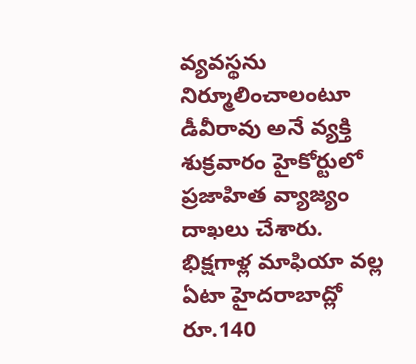వ్యవస్థను నిర్మూలించాలంటూ డీవీరావు అనే వ్యక్తి శుక్రవారం హైకోర్టులో ప్రజాహిత వ్యాజ్యం దాఖలు చేశారు. భిక్షగాళ్ల మాఫియా వల్ల ఏటా హైదరాబాద్లో రూ.140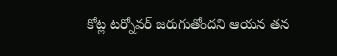కోట్ల టర్నోవర్ జరుగుతోందని ఆయన తన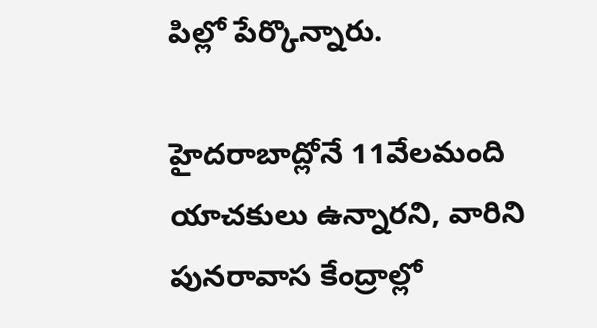పిల్లో పేర్కొన్నారు.

హైదరాబాద్లోనే 11వేలమంది యాచకులు ఉన్నారని, వారిని పునరావాస కేంద్రాల్లో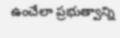ఉంచేలా ప్రభుత్వాన్ని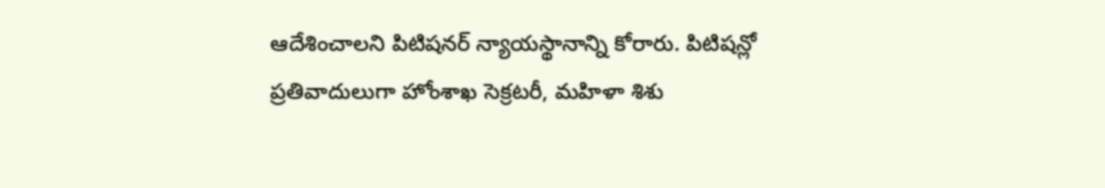ఆదేశించాలని పిటిషనర్ న్యాయస్థానాన్ని కోరారు. పిటిషన్లో ప్రతివాదులుగా హోంశాఖ సెక్రటరీ, మహిళా శిశు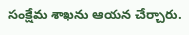సంక్షేమ శాఖను ఆయన చేర్చారు.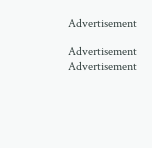Advertisement

Advertisement
Advertisement